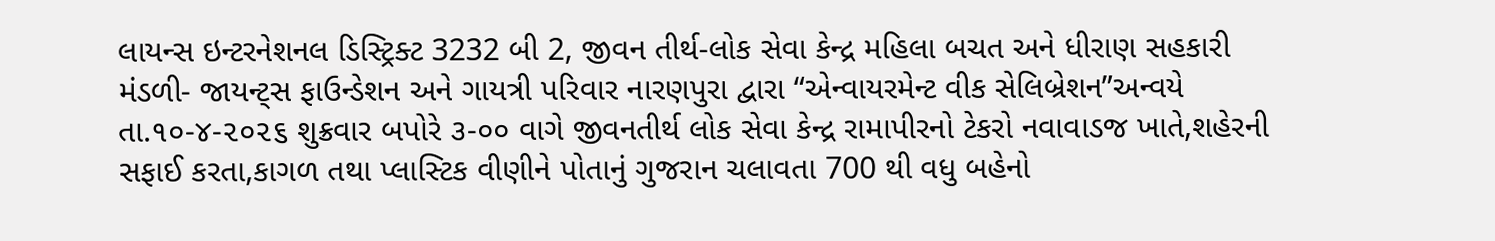લાયન્સ ઇન્ટરનેશનલ ડિસ્ટ્રિક્ટ 3232 બી 2, જીવન તીર્થ-લોક સેવા કેન્દ્ર મહિલા બચત અને ધીરાણ સહકારી મંડળી- જાયન્ટ્સ ફાઉન્ડેશન અને ગાયત્રી પરિવાર નારણપુરા દ્વારા “એન્વાયરમેન્ટ વીક સેલિબ્રેશન”અન્વયે તા.૧૦-૪-૨૦૨૬ શુક્રવાર બપોરે ૩-૦૦ વાગે જીવનતીર્થ લોક સેવા કેન્દ્ર રામાપીરનો ટેકરો નવાવાડજ ખાતે,શહેરની સફાઈ કરતા,કાગળ તથા પ્લાસ્ટિક વીણીને પોતાનું ગુજરાન ચલાવતા 700 થી વધુ બહેનો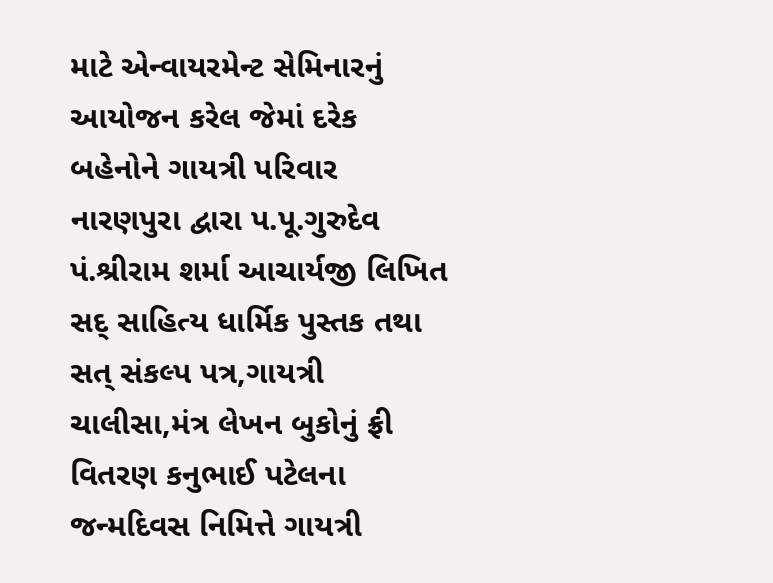માટે એન્વાયરમેન્ટ સેમિનારનું આયોજન કરેલ જેમાં દરેક બહેનોને ગાયત્રી પરિવાર નારણપુરા દ્વારા પ.પૂ.ગુરુદેવ પં.શ્રીરામ શર્મા આચાર્યજી લિખિત સદ્ સાહિત્ય ધાર્મિક પુસ્તક તથા સત્ સંકલ્પ પત્ર,ગાયત્રી ચાલીસા,મંત્ર લેખન બુકોનું ફ્રી વિતરણ કનુભાઈ પટેલના જન્મદિવસ નિમિત્તે ગાયત્રી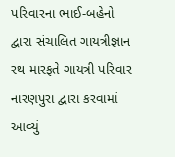પરિવારના ભાઈ-બહેનો દ્વારા સંચાલિત ગાયત્રીજ્ઞાન રથ મારફતે ગાયત્રી પરિવાર નારણપુરા દ્વારા કરવામાં આવ્યું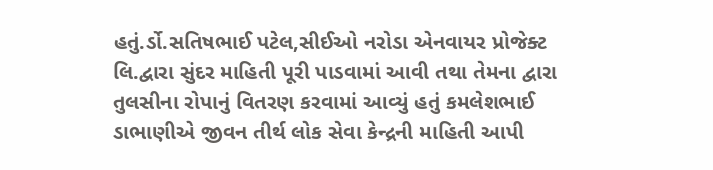હતું.ર્ડો.સતિષભાઈ પટેલ,સીઈઓ નરોડા એનવાયર પ્રોજેક્ટ લિ.દ્વારા સુંદર માહિતી પૂરી પાડવામાં આવી તથા તેમના દ્વારા તુલસીના રોપાનું વિતરણ કરવામાં આવ્યું હતું કમલેશભાઈ ડાભાણીએ જીવન તીર્થ લોક સેવા કેન્દ્રની માહિતી આપી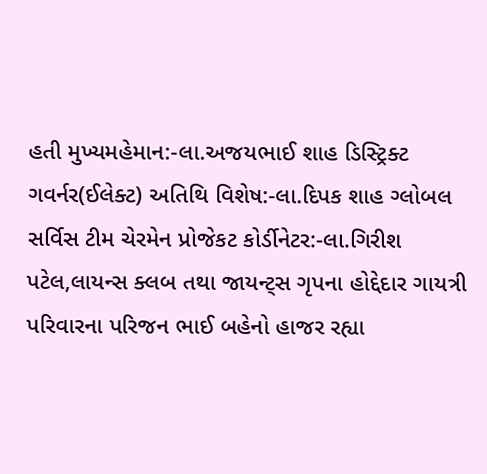હતી મુખ્યમહેમાન:-લા.અજયભાઈ શાહ ડિસ્ટ્રિક્ટ ગવર્નર(ઈલેક્ટ) અતિથિ વિશેષ:-લા.દિપક શાહ ગ્લોબલ સર્વિસ ટીમ ચેરમેન પ્રોજેકટ કોર્ડીનેટર:-લા.ગિરીશ પટેલ,લાયન્સ ક્લબ તથા જાયન્ટ્સ ગૃપના હોદ્દેદાર ગાયત્રી પરિવારના પરિજન ભાઈ બહેનો હાજર રહ્યા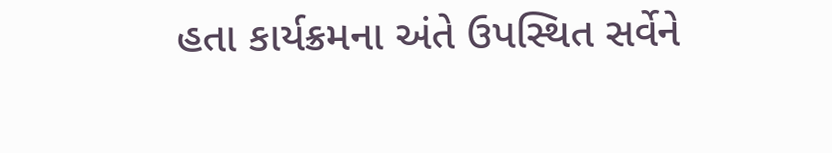હતા કાર્યક્રમના અંતે ઉપસ્થિત સર્વેને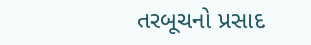તરબૂચનો પ્રસાદ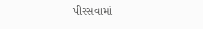પીરસવામાં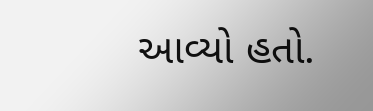આવ્યો હતો.